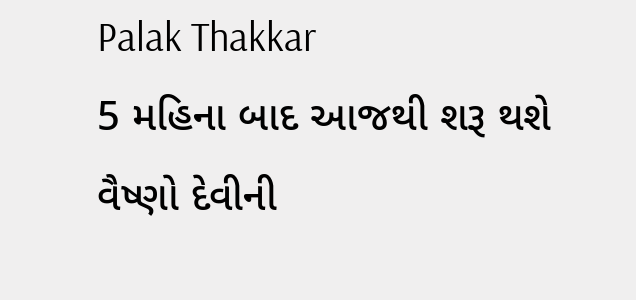Palak Thakkar
5 મહિના બાદ આજથી શરૂ થશે વૈષ્ણો દેવીની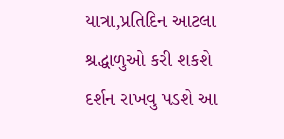યાત્રા,પ્રતિદિન આટલા શ્રદ્ધાળુઓ કરી શકશે દર્શન રાખવુ પડશે આ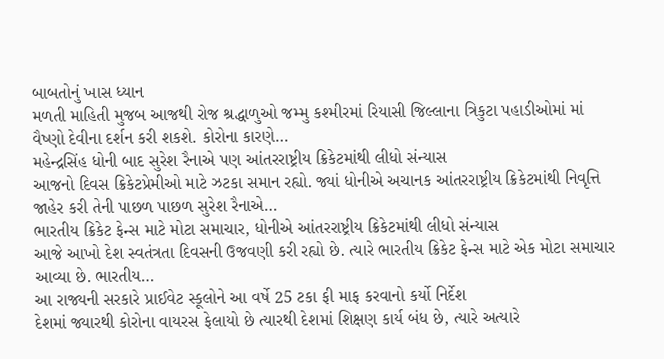બાબતોનું ખાસ ધ્યાન
મળતી માહિતી મુજબ આજથી રોજ શ્રદ્ધાળુઓ જમ્મુ કશ્મીરમાં રિયાસી જિલ્લાના ત્રિકુટા પહાડીઓમાં માં વૈષ્ણો દેવીના દર્શન કરી શકશે. કોરોના કારણે…
મહેન્દ્રસિંહ ધોની બાદ સુરેશ રૈનાએ પણ આંતરરાષ્ટ્રીય ક્રિકેટમાંથી લીધો સંન્યાસ
આજનો દિવસ ક્રિકેટપ્રેમીઓ માટે ઝટકા સમાન રહ્યો. જ્યાં ધોનીએ અચાનક આંતરરાષ્ટ્રીય ક્રિકેટમાંથી નિવૃત્તિ જાહેર કરી તેની પાછળ પાછળ સુરેશ રૈનાએ…
ભારતીય ક્રિકેટ ફેન્સ માટે મોટા સમાચાર, ધોનીએ આંતરરાષ્ટ્રીય ક્રિકેટમાંથી લીધો સંન્યાસ
આજે આખો દેશ સ્વતંત્રતા દિવસની ઉજવણી કરી રહ્યો છે. ત્યારે ભારતીય ક્રિકેટ ફેન્સ માટે એક મોટા સમાચાર આવ્યા છે. ભારતીય…
આ રાજ્યની સરકારે પ્રાઈવેટ સ્કૂલોને આ વર્ષે 25 ટકા ફી માફ કરવાનો કર્યો નિર્દેશ
દેશમાં જ્યારથી કોરોના વાયરસ ફેલાયો છે ત્યારથી દેશમાં શિક્ષણ કાર્ય બંધ છે, ત્યારે અત્યારે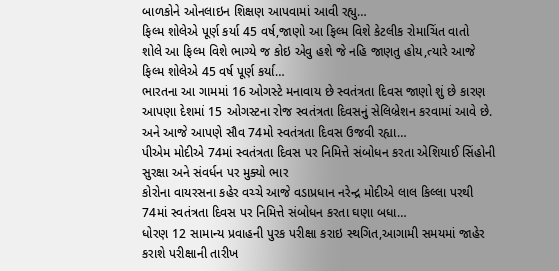બાળકોને ઓનલાઇન શિક્ષણ આપવામાં આવી રહ્યુ…
ફિલ્મ શોલેએ પૂર્ણ કર્યા 45 વર્ષ,જાણો આ ફિલ્મ વિશે કેટલીક રોમાચિંત વાતો
શોલે આ ફિલ્મ વિશે ભાગ્યે જ કોઇ એવુ હશે જે નહિ જાણતુ હોય,ત્યારે આજે ફિલ્મ શોલેએ 45 વર્ષ પૂર્ણ કર્યા…
ભારતના આ ગામમાં 16 ઓગસ્ટે મનાવાય છે સ્વતંત્રતા દિવસ જાણો શું છે કારણ
આપણા દેશમાં 15 ઓગસ્ટના રોજ સ્વતંત્રતા દિવસનું સેલિબ્રેશન કરવામાં આવે છે. અને આજે આપણે સૌવ 74મો સ્વતંત્રતા દિવસ ઉજવી રહ્યા…
પીએમ મોદીએ 74માં સ્વતંત્રતા દિવસ પર નિમિત્તે સંબોધન કરતા એશિયાઈ સિંહોની સુરક્ષા અને સંવર્ધન પર મુક્યો ભાર
કોરોના વાયરસના કહેર વચ્ચે આજે વડાપ્રધાન નરેન્દ્ર મોદીએ લાલ કિલ્લા પરથી 74માં સ્વતંત્રતા દિવસ પર નિમિત્તે સંબોધન કરતા ઘણા બધા…
ધોરણ 12 સામાન્ય પ્રવાહની પુરક પરીક્ષા કરાઇ સ્થગિત,આગામી સમયમાં જાહેર કરાશે પરીક્ષાની તારીખ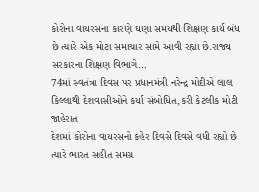કોરોના વાયરસના કારણે ઘણા સમયથી શિક્ષણ કાર્ય બંધ છે ત્યારે એક મોટા સમાચાર સામે આવી રહ્યા છે.રાજ્ય સરકારના શિક્ષણ વિભાગે…
74માં સ્વતંત્રા દિવસ પર પ્રધાનમંત્રી નરેન્દ્ર મોદીએ લાલ કિલ્લાથી દેશવાસીઓને કર્યા સંબોધિત,કરી કેટલીક મોટી જાહેરાત
દેશમાં કોરોના વાયરસનો કહેર દિવસે દિવસે વધી રહ્યો છે ત્યારે ભારત સહીત સમગ્ર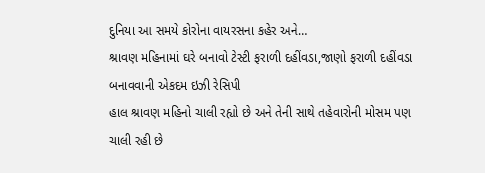દુનિયા આ સમયે કોરોના વાયરસના કહેર અને…
શ્રાવણ મહિનામાં ઘરે બનાવો ટેસ્ટી ફરાળી દહીંવડા,જાણો ફરાળી દહીંવડા બનાવવાની એકદમ ઇઝી રેસિપી
હાલ શ્રાવણ મહિનો ચાલી રહ્યો છે અને તેની સાથે તહેવારોની મોસમ પણ ચાલી રહી છે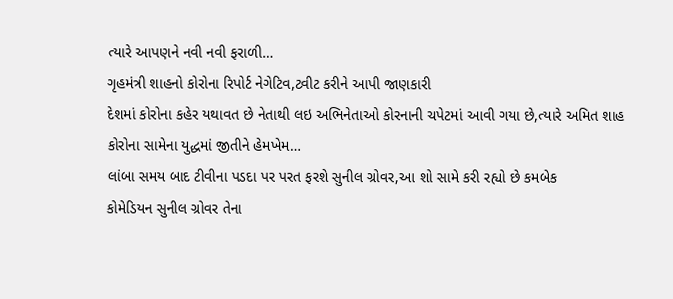ત્યારે આપણને નવી નવી ફરાળી…
ગૃહમંત્રી શાહનો કોરોના રિપોર્ટ નેગેટિવ,ટ્વીટ કરીને આપી જાણકારી
દેશમાં કોરોના કહેર યથાવત છે નેતાથી લઇ અભિનેતાઓ કોરનાની ચપેટમાં આવી ગયા છે,ત્યારે અમિત શાહ કોરોના સામેના યુદ્ધમાં જીતીને હેમખેમ…
લાંબા સમય બાદ ટીવીના પડદા પર પરત ફરશે સુનીલ ગ્રોવર,આ શો સામે કરી રહ્યો છે કમબેક
કોમેડિયન સુનીલ ગ્રોવર તેના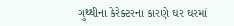ગુથ્થીના કેરેક્ટરના કારણે ઘર ઘરમાં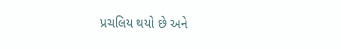પ્રચલિય થયો છે અને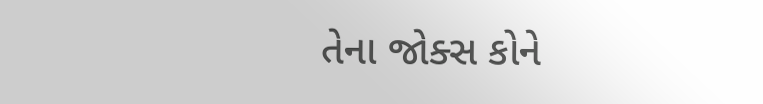તેના જોક્સ કોને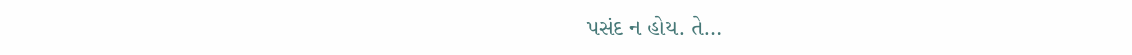પસંદ ન હોય. તે…